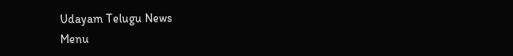Udayam Telugu News
Menu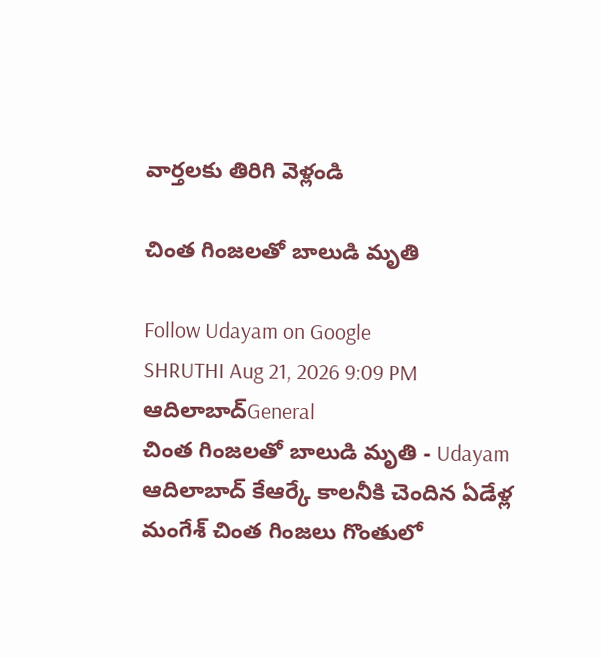వార్తలకు తిరిగి వెళ్లండి

చింత గింజలతో బాలుడి మృతి

Follow Udayam on Google
SHRUTHI Aug 21, 2026 9:09 PM ఆదిలాబాద్General
చింత గింజలతో బాలుడి మృతి - Udayam
ఆదిలాబాద్‌ కేఆర్కే కాలనీకి చెందిన ఏడేళ్ల మంగేశ్‌ చింత గింజలు గొంతులో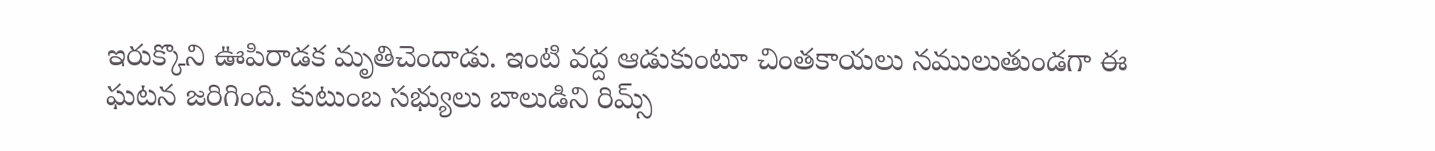ఇరుక్కొని ఊపిరాడక మృతిచెందాడు. ఇంటి వద్ద ఆడుకుంటూ చింతకాయలు నములుతుండగా ఈ ఘటన జరిగింది. కుటుంబ సభ్యులు బాలుడిని రిమ్స్‌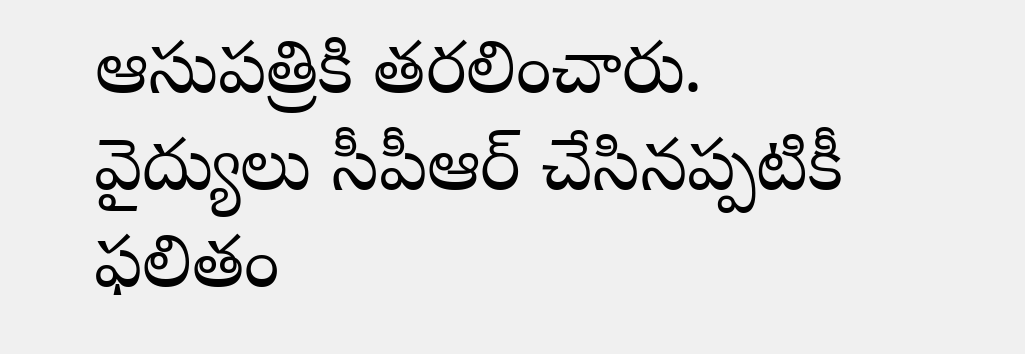ఆసుపత్రికి తరలించారు. వైద్యులు సీపీఆర్‌ చేసినప్పటికీ ఫలితం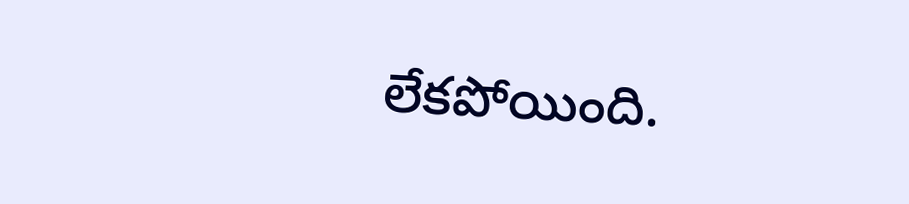లేకపోయింది.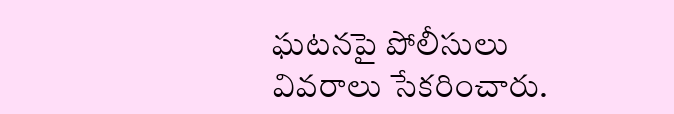ఘటనపై పోలీసులు వివరాలు సేకరించారు.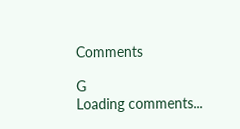Comments

G
Loading comments...